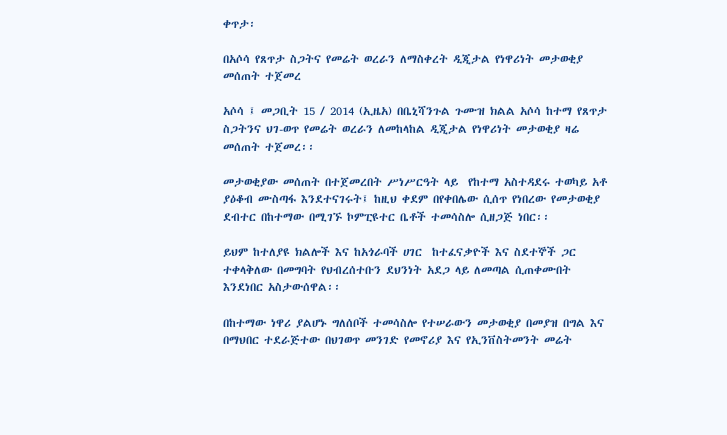ቀጥታ፡

በአሶሳ የጸጥታ ስጋትና የመሬት ወረራን ለማስቀረት ዲጂታል የነዋሪነት መታወቂያ መሰጠት ተጀመረ

አሶሳ ፤ መጋቢት 15 / 2014 (ኢዜአ) በቤኒሻንጉል ጉሙዝ ክልል አሶሳ ከተማ የጸጥታ ስጋትንና ህገ-ወጥ የመሬት ወረራን ለመከላከል ዲጂታል የነዋሪነት መታወቂያ ዛሬ መሰጠት ተጀመረ፡፡

መታወቂያው መሰጠት በተጀመረበት ሥነሥርዓት ላይ  የከተማ አስተዳደሩ ተወካይ አቶ ያዕቆብ ሙስጣፋ እንደተናገሩት፤ ከዚህ ቀደም በየቀበሌው ሲሰጥ የነበረው የመታወቂያ ደብተር በከተማው በሚገኙ ኮምፒዩተር ቤቶች ተመሳስሎ ሲዘጋጅ ነበር፡፡

ይህም ከተለያዩ ክልሎች እና ከአጎራባች ሀገር  ከተፈናቃዮች እና ስደተኞች ጋር ተቀላቅለው በመግባት የህብረሰተቡን ደህንነት አደጋ ላይ ለመጣል ሲጠቀሙበት እንደነበር አስታውሰዋል፡፡

በከተማው ነዋሪ ያልሆኑ ግለሰቦች ተመሳስሎ የተሠራውን መታወቂያ በመያዝ በግል እና በማህበር ተደራጅተው በህገወጥ መንገድ የመኖሪያ እና የኢንቨስትመንት መሬት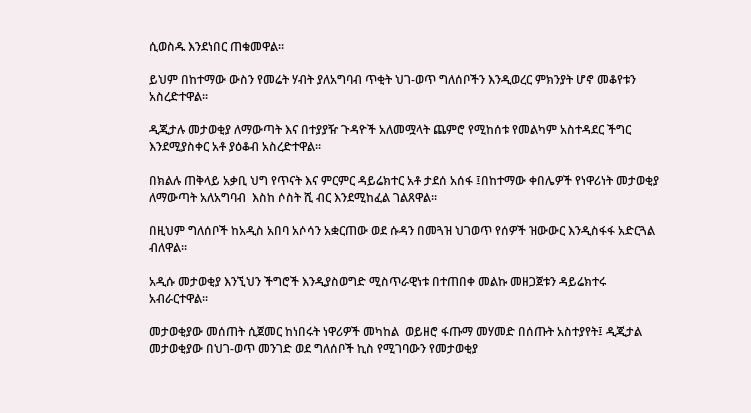ሲወስዱ እንደነበር ጠቁመዋል፡፡

ይህም በከተማው ውስን የመሬት ሃብት ያለአግባብ ጥቂት ህገ-ወጥ ግለሰቦችን እንዲወረር ምክንያት ሆኖ መቆየቱን አስረድተዋል፡፡

ዲጂታሉ መታወቂያ ለማውጣት እና በተያያዥ ጉዳዮች አለመሟላት ጨምሮ የሚከሰቱ የመልካም አስተዳደር ችግር እንደሚያስቀር አቶ ያዕቆብ አስረድተዋል፡፡

በክልሉ ጠቅላይ አቃቢ ህግ የጥናት እና ምርምር ዳይሬክተር አቶ ታደሰ አሰፋ ፤በከተማው ቀበሌዎች የነዋሪነት መታወቂያ ለማውጣት አለአግባብ  እስከ ሶስት ሺ ብር እንደሚከፈል ገልጸዋል፡፡

በዚህም ግለሰቦች ከአዲስ አበባ አሶሳን አቋርጠው ወደ ሱዳን በመጓዝ ህገወጥ የሰዎች ዝውውር እንዲስፋፋ አድርጓል ብለዋል፡፡

አዲሱ መታወቂያ እንኚህን ችግሮች እንዲያስወግድ ሚስጥራዊነቱ በተጠበቀ መልኩ መዘጋጀቱን ዳይሬክተሩ አብራርተዋል፡፡

መታወቂያው መሰጠት ሲጀመር ከነበሩት ነዋሪዎች መካከል  ወይዘሮ ፋጡማ መሃመድ በሰጡት አስተያየት፤ ዲጂታል መታወቂያው በህገ-ወጥ መንገድ ወደ ግለሰቦች ኪስ የሚገባውን የመታወቂያ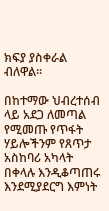ክፍያ ያስቀራል ብለዋል፡፡

በከተማው ህብረተሰብ ላይ አደጋ ለመጣል የሚመጡ የጥፋት ሃይሎችንም የጸጥታ አስከባሪ አካላት በቀላሉ እንዲቆጣጠሩ እንደሚያደርግ እምነት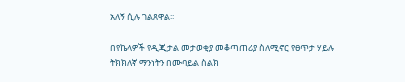አለኝ ሲሉ ገልጸዋል፡፡

በየኬላዎች የዲጂታል መታወቂያ መቆጣጠሪያ ስለሚኖር የፀጥታ ሃይሉ ትክክለኛ ማንነትን በሙባይል ስልክ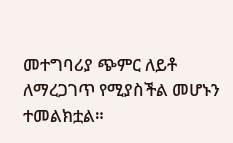መተግባሪያ ጭምር ለይቶ ለማረጋገጥ የሚያስችል መሆኑን ተመልክቷል።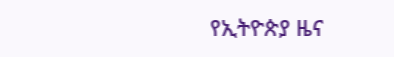የኢትዮጵያ ዜና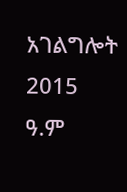አገልግሎት
2015
ዓ.ም